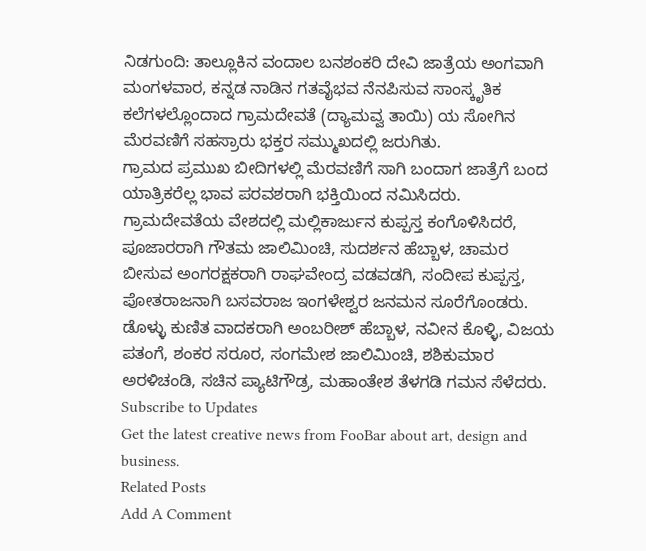ನಿಡಗುಂದಿ: ತಾಲ್ಲೂಕಿನ ವಂದಾಲ ಬನಶಂಕರಿ ದೇವಿ ಜಾತ್ರೆಯ ಅಂಗವಾಗಿ ಮಂಗಳವಾರ, ಕನ್ನಡ ನಾಡಿನ ಗತವೈಭವ ನೆನಪಿಸುವ ಸಾಂಸ್ಕೃತಿಕ ಕಲೆಗಳಲ್ಲೊಂದಾದ ಗ್ರಾಮದೇವತೆ (ದ್ಯಾಮವ್ವ ತಾಯಿ) ಯ ಸೋಗಿನ ಮೆರವಣಿಗೆ ಸಹಸ್ರಾರು ಭಕ್ತರ ಸಮ್ಮುಖದಲ್ಲಿ ಜರುಗಿತು.
ಗ್ರಾಮದ ಪ್ರಮುಖ ಬೀದಿಗಳಲ್ಲಿ ಮೆರವಣಿಗೆ ಸಾಗಿ ಬಂದಾಗ ಜಾತ್ರೆಗೆ ಬಂದ ಯಾತ್ರಿಕರೆಲ್ಲ ಭಾವ ಪರವಶರಾಗಿ ಭಕ್ತಿಯಿಂದ ನಮಿಸಿದರು. ಗ್ರಾಮದೇವತೆಯ ವೇಶದಲ್ಲಿ ಮಲ್ಲಿಕಾರ್ಜುನ ಕುಪ್ಪಸ್ತ ಕಂಗೊಳಿಸಿದರೆ, ಪೂಜಾರರಾಗಿ ಗೌತಮ ಜಾಲಿಮಿಂಚಿ, ಸುದರ್ಶನ ಹೆಬ್ಬಾಳ, ಚಾಮರ ಬೀಸುವ ಅಂಗರಕ್ಷಕರಾಗಿ ರಾಘವೇಂದ್ರ ವಡವಡಗಿ, ಸಂದೀಪ ಕುಪ್ಪಸ್ತ, ಪೋತರಾಜನಾಗಿ ಬಸವರಾಜ ಇಂಗಳೇಶ್ವರ ಜನಮನ ಸೂರೆಗೊಂಡರು.
ಡೊಳ್ಳು ಕುಣಿತ ವಾದಕರಾಗಿ ಅಂಬರೀಶ್ ಹೆಬ್ಬಾಳ, ನವೀನ ಕೊಳ್ಳಿ, ವಿಜಯ ಪತಂಗೆ, ಶಂಕರ ಸರೂರ, ಸಂಗಮೇಶ ಜಾಲಿಮಿಂಚಿ, ಶಶಿಕುಮಾರ ಅರಳಿಚಂಡಿ, ಸಚಿನ ಪ್ಯಾಟಿಗೌಡ್ರ, ಮಹಾಂತೇಶ ತೆಳಗಡಿ ಗಮನ ಸೆಳೆದರು.
Subscribe to Updates
Get the latest creative news from FooBar about art, design and business.
Related Posts
Add A Comment